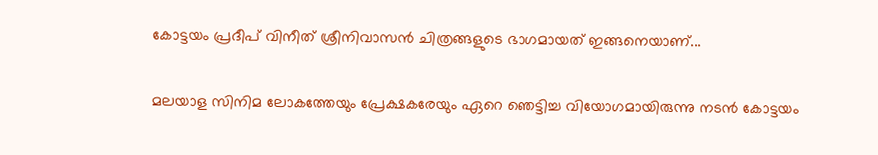കോട്ടയം പ്രദീപ് വിനീത് ശ്രീനിവാസന്‍ ചിത്രങ്ങളുടെ ഭാഗമായത് ഇങ്ങനെയാണ്...

മലയാള സിനിമ ലോകത്തേയും പ്രേക്ഷകരേയും ഏറെ ഞെട്ടിച്ച വിയോഗമായിരുന്നു നടന്‍ കോട്ടയം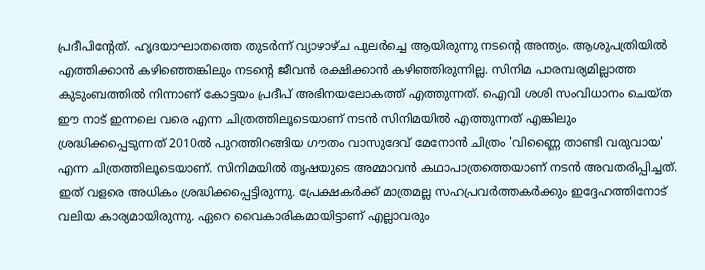പ്രദീപിന്റേത്. ഹൃദയാഘാതത്തെ തുടർന്ന് വ്യാഴാഴ്ച പുലര്‍ച്ചെ ആയിരുന്നു നടന്റെ അന്ത്യം. ആശുപത്രിയില്‍ എത്തിക്കാന്‍ കഴിഞ്ഞെങ്കിലും നടന്റെ ജീവന്‍ രക്ഷിക്കാന്‍ കഴിഞ്ഞിരുന്നില്ല. സിനിമ പാരമ്പര്യമില്ലാത്ത കുടുംബത്തില്‍ നിന്നാണ് കോട്ടയം പ്രദീപ് അഭിനയലോകത്ത് എത്തുന്നത്. ഐവി ശശി സംവിധാനം ചെയ്ത ഈ നാട് ഇന്നലെ വരെ എന്ന ചിത്രത്തിലൂടെയാണ് നടന്‍ സിനിമയില്‍ എത്തുന്നത് എങ്കിലും ശ്രദ്ധിക്കപ്പെടുന്നത് 2010ല്‍ പുറത്തിറങ്ങിയ ഗൗതം വാസുദേവ് മേനോന്‍ ചിത്രം 'വിണ്ണൈ താണ്ടി വരുവായ' എന്ന ചിത്രത്തിലൂടെയാണ്. സിനിമയില്‍ തൃഷയുടെ അമ്മാവന്‍ കഥാപാത്രത്തെയാണ് നടന്‍ അവതരിപ്പിച്ചത്. ഇത് വളരെ അധികം ശ്രദ്ധിക്കപ്പെട്ടിരുന്നു. പ്രേക്ഷകര്‍ക്ക് മാത്രമല്ല സഹപ്രവര്‍ത്തകര്‍ക്കും ഇദ്ദേഹത്തിനോട് വലിയ കാര്യമായിരുന്നു. ഏറെ വൈകാരികമായിട്ടാണ് എല്ലാവരും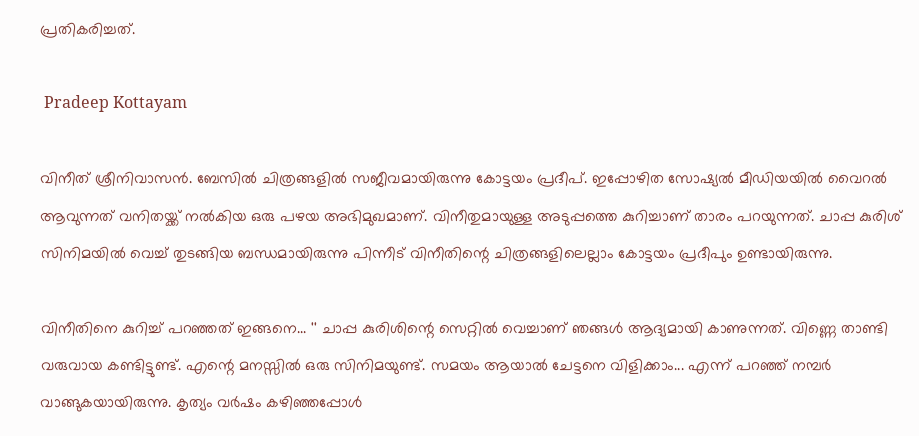പ്രതികരിച്ചത്.

 Pradeep Kottayam

വിനീത് ശ്രീനിവാസന്‍. ബേസില്‍ ചിത്രങ്ങളില്‍ സജീവമായിരുന്നു കോട്ടയം പ്രദീപ്. ഇപ്പോഴിത സോഷ്യല്‍ മീഡിയയില്‍ വൈറല്‍ ആവുന്നത് വനിതയ്ക്ക് നല്‍കിയ ഒരു പഴയ അഭിമുഖമാണ്. വിനീതുമായുള്ള അടുപ്പത്തെ കുറിച്ചാണ് താരം പറയുന്നത്. ചാപ്പ കുരിശ് സിനിമയില്‍ വെച്ച് തുടങ്ങിയ ബന്ധമായിരുന്നു പിന്നീട് വിനീതിന്റെ ചിത്രങ്ങളിലെല്ലാം കോട്ടയം പ്രദീപും ഉണ്ടായിരുന്നു.

വിനീതിനെ കുറിച്ച് പറഞ്ഞത് ഇങ്ങനെ... '' ചാപ്പ കുരിശിന്റെ സെറ്റില്‍ വെച്ചാണ് ഞങ്ങള്‍ ആദ്യമായി കാണുന്നത്. വിണ്ണെ താണ്ടി വരുവായ കണ്ടിട്ടുണ്ട്. എന്റെ മനസ്സില്‍ ഒരു സിനിമയുണ്ട്. സമയം ആയാല്‍ ചേട്ടനെ വിളിക്കാം... എന്ന് പറഞ്ഞ് നമ്പര്‍ വാങ്ങുകയായിരുന്നു. കൃത്യം വര്‍ഷം കഴിഞ്ഞപ്പോള്‍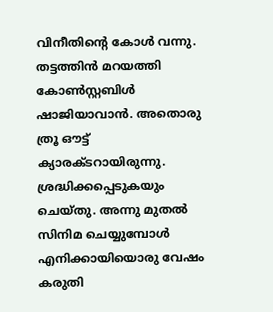വിനീതിന്റെ കോള്‍ വന്നു. തട്ടത്തിന്‍ മറയത്തി കോണ്‍സ്റ്റബിള്‍ ഷാജിയാവാന്‍. അതൊരു ത്രൂ ഔട്ട് ക്യാരക്ടറായിരുന്നു. ശ്രദ്ധിക്കപ്പെടുകയും ചെയ്തു. അന്നു മുതല്‍ സിനിമ ചെയ്യുമ്പോള്‍ എനിക്കായിയൊരു വേഷം കരുതി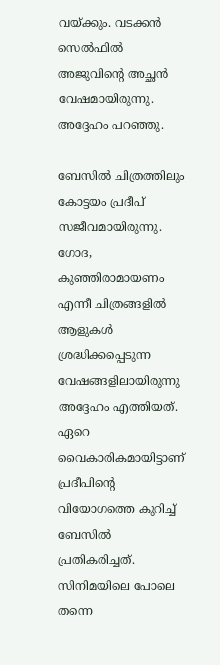വയ്ക്കും. വടക്കന്‍ സെല്‍ഫില്‍ അജുവിന്റെ അച്ഛന്‍ വേഷമായിരുന്നു. അദ്ദേഹം പറഞ്ഞു.

ബേസില്‍ ചിത്രത്തിലും കോട്ടയം പ്രദീപ് സജീവമായിരുന്നു. ഗോദ, കുഞ്ഞിരാമായണം എന്നീ ചിത്രങ്ങളില്‍ ആളുകള്‍ ശ്രദ്ധിക്കപ്പെടുന്ന വേഷങ്ങളിലായിരുന്നു അദ്ദേഹം എത്തിയത്. ഏറെ വൈകാരികമായിട്ടാണ് പ്രദീപിന്റെ വിയോഗത്തെ കുറിച്ച് ബേസില്‍ പ്രതികരിച്ചത്. സിനിമയിലെ പോലെ തന്നെ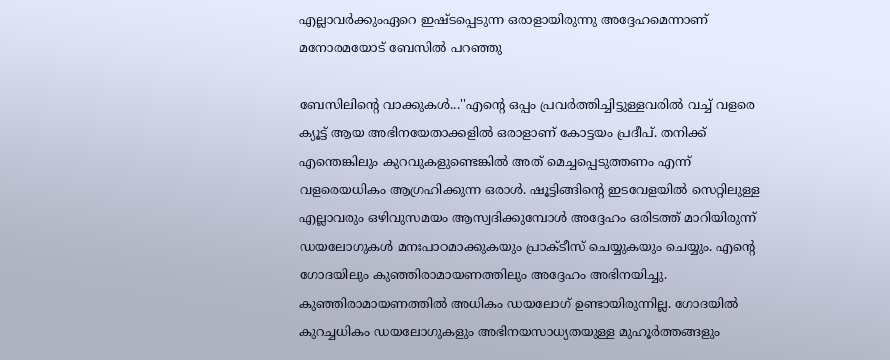എല്ലാവര്‍ക്കുംഏറെ ഇഷ്ടപ്പെടുന്ന ഒരാളായിരുന്നു അദ്ദേഹമെന്നാണ് മനോരമയോട് ബേസില്‍ പറഞ്ഞു

ബേസിലിന്റെ വാക്കുകള്‍...''എന്റെ ഒപ്പം പ്രവര്‍ത്തിച്ചിട്ടുള്ളവരില്‍ വച്ച് വളരെ ക്യൂട്ട് ആയ അഭിനയേതാക്കളില്‍ ഒരാളാണ് കോട്ടയം പ്രദീപ്. തനിക്ക് എന്തെങ്കിലും കുറവുകളുണ്ടെങ്കില്‍ അത് മെച്ചപ്പെടുത്തണം എന്ന് വളരെയധികം ആഗ്രഹിക്കുന്ന ഒരാള്‍. ഷൂട്ടിങ്ങിന്റെ ഇടവേളയില്‍ സെറ്റിലുള്ള എല്ലാവരും ഒഴിവുസമയം ആസ്വദിക്കുമ്പോള്‍ അദ്ദേഹം ഒരിടത്ത് മാറിയിരുന്ന് ഡയലോഗുകള്‍ മനഃപാഠമാക്കുകയും പ്രാക്ടീസ് ചെയ്യുകയും ചെയ്യും. എന്റെ ഗോദയിലും കുഞ്ഞിരാമായണത്തിലും അദ്ദേഹം അഭിനയിച്ചു. കുഞ്ഞിരാമായണത്തില്‍ അധികം ഡയലോഗ് ഉണ്ടായിരുന്നില്ല. ഗോദയില്‍ കുറച്ചധികം ഡയലോഗുകളും അഭിനയസാധ്യതയുള്ള മുഹൂര്‍ത്തങ്ങളും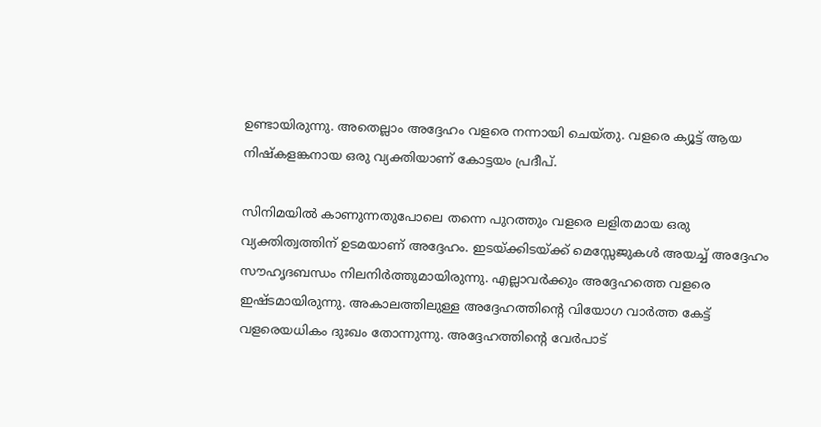ഉണ്ടായിരുന്നു. അതെല്ലാം അദ്ദേഹം വളരെ നന്നായി ചെയ്തു. വളരെ ക്യൂട്ട് ആയ നിഷ്‌കളങ്കനായ ഒരു വ്യക്തിയാണ് കോട്ടയം പ്രദീപ്.

സിനിമയില്‍ കാണുന്നതുപോലെ തന്നെ പുറത്തും വളരെ ലളിതമായ ഒരു വ്യക്തിത്വത്തിന് ഉടമയാണ് അദ്ദേഹം. ഇടയ്ക്കിടയ്ക്ക് മെസ്സേജുകള്‍ അയച്ച് അദ്ദേഹം സൗഹൃദബന്ധം നിലനിര്‍ത്തുമായിരുന്നു. എല്ലാവര്‍ക്കും അദ്ദേഹത്തെ വളരെ ഇഷ്ടമായിരുന്നു. അകാലത്തിലുള്ള അദ്ദേഹത്തിന്റെ വിയോഗ വാര്‍ത്ത കേട്ട് വളരെയധികം ദുഃഖം തോന്നുന്നു. അദ്ദേഹത്തിന്റെ വേര്‍പാട്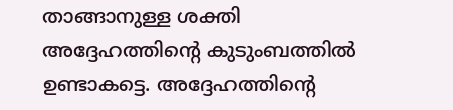താങ്ങാനുള്ള ശക്തി അദ്ദേഹത്തിന്റെ കുടുംബത്തില്‍ ഉണ്ടാകട്ടെ. അദ്ദേഹത്തിന്റെ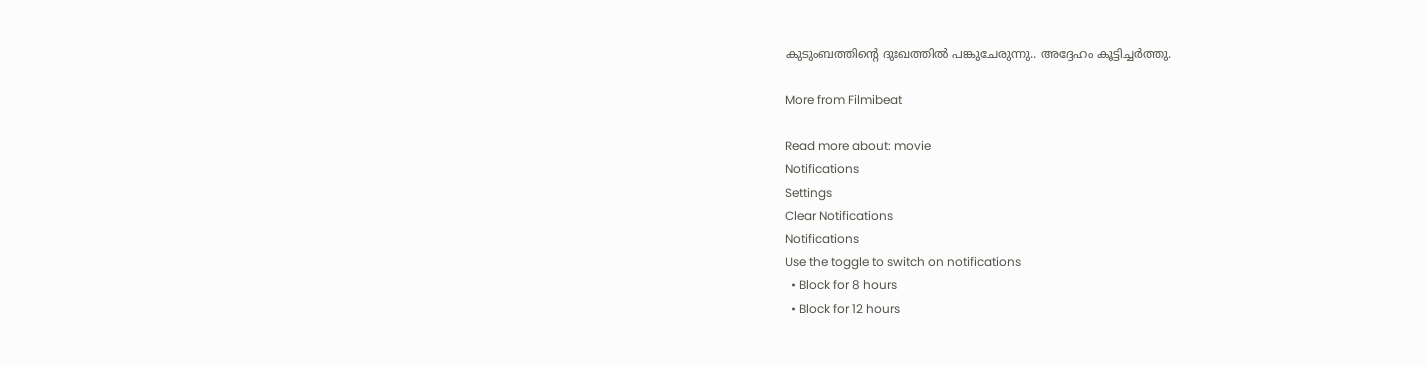കുടുംബത്തിന്റെ ദുഃഖത്തില്‍ പങ്കുചേരുന്നു.. അദ്ദേഹം കൂട്ടിച്ചര്‍ത്തു.

More from Filmibeat

Read more about: movie
Notifications
Settings
Clear Notifications
Notifications
Use the toggle to switch on notifications
  • Block for 8 hours
  • Block for 12 hours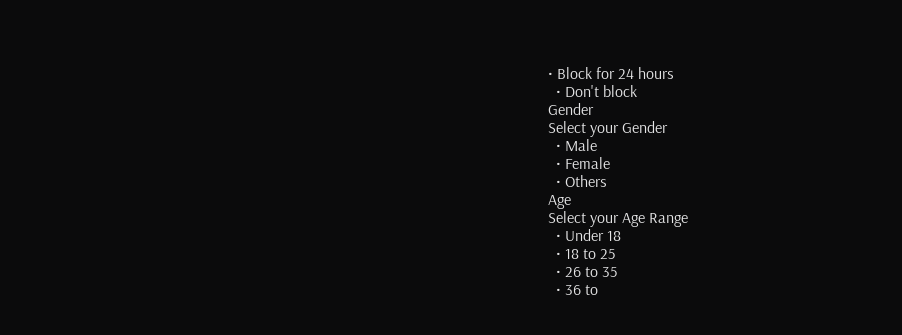• Block for 24 hours
  • Don't block
Gender
Select your Gender
  • Male
  • Female
  • Others
Age
Select your Age Range
  • Under 18
  • 18 to 25
  • 26 to 35
  • 36 to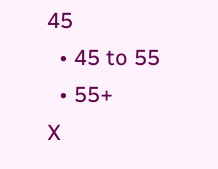45
  • 45 to 55
  • 55+
X